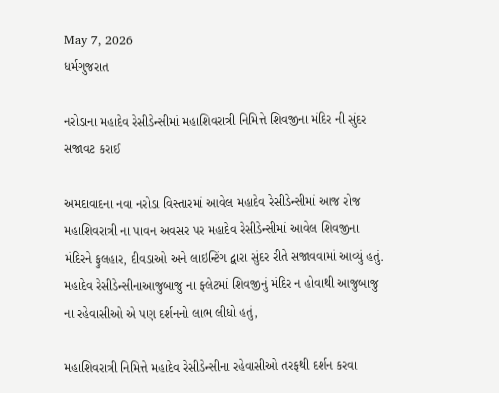May 7, 2026
ધર્મગુજરાત

નરોડાના મહાદેવ રેસીડેન્સીમાં મહાશિવરાત્રી નિમિત્તે શિવજીના મંદિર ની સુંદર સજાવટ કરાઈ

અમદાવાદના નવા નરોડા વિસ્તારમાં આવેલ મહાદેવ રેસીડેન્સીમાં આજ રોજ મહાશિવરાત્રી ના પાવન અવસર પર મહાદેવ રેસીડેન્સીમાં આવેલ શિવજીના મંદિરને ફુલહાર, દીવડાઓ અને લાઇન્ટિંગ દ્વારા સુંદર રીતે સજાવવામાં આવ્યું હતું. મહાદેવ રેસીડેન્સીનાઆજુબાજુ ના ફ્લેટમાં શિવજીનું મંદિર ન હોવાથી આજુબાજુ ના રહેવાસીઓ એ પણ દર્શનનો લાભ લીધો હતું,

મહાશિવરાત્રી નિમિત્તે મહાદેવ રેસીડેન્સીના રહેવાસીઓ તરફથી દર્શન કરવા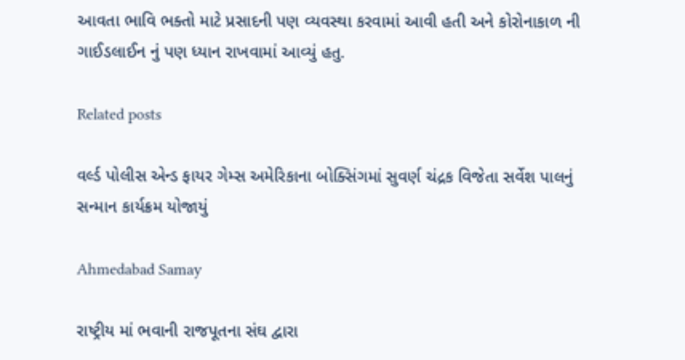આવતા ભાવિ ભક્તો માટે પ્રસાદની પણ વ્યવસ્થા કરવામાં આવી હતી અને કોરોનાકાળ ની ગાઈડલાઈન નું પણ ધ્યાન રાખવામાં આવ્યું હતુ.

Related posts

વર્લ્ડ પોલીસ એન્ડ ફાયર ગેમ્સ અમેરિકાના બોક્સિંગમાં સુવર્ણ ચંદ્રક વિજેતા સર્વેશ પાલનું સન્માન કાર્યક્રમ યોજાયું

Ahmedabad Samay

રાષ્ટ્રીય માં ભવાની રાજપૂતના સંઘ દ્વારા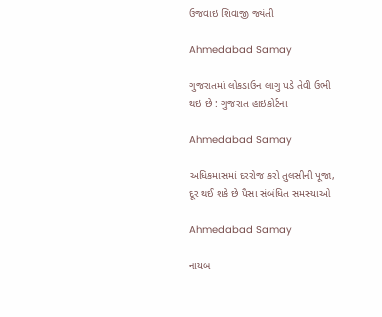ઉજવાઇ શિવાજી જ્યંતી

Ahmedabad Samay

ગુજરાતમાં લોકડાઉન લાગુ પડે તેવી ઉભી થઇ છે : ગુજરાત હાઇકોર્ટના

Ahmedabad Samay

અધિકમાસમાં દરરોજ કરો તુલસીની પૂજા, દૂર થઈ શકે છે પૈસા સંબંધિત સમસ્યાઓ

Ahmedabad Samay

નાયબ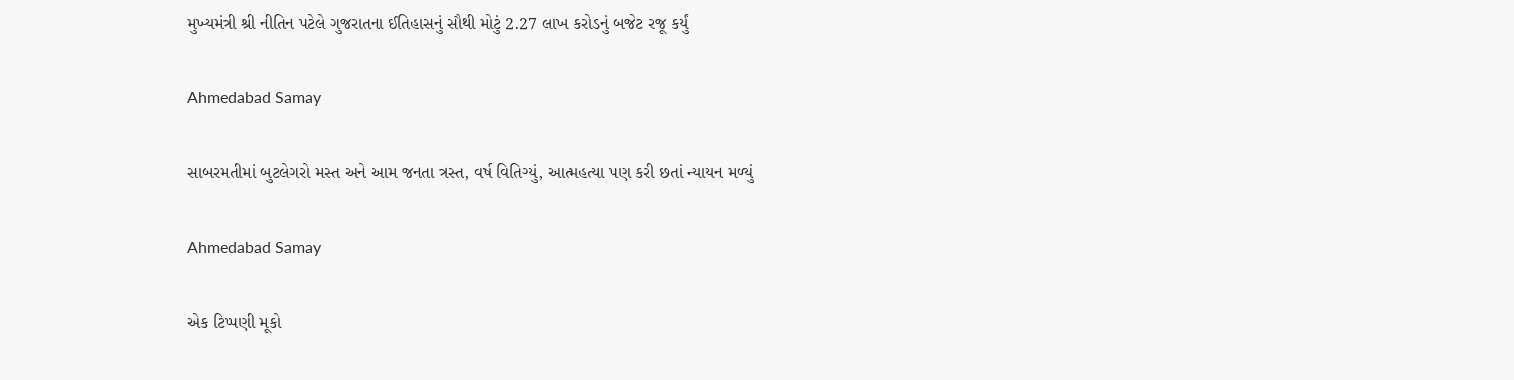મુખ્યમંત્રી શ્રી નીતિન પટેલે ગુજરાતના ઈતિહાસનું સૌથી મોટું 2.27 લાખ કરોડનું બજેટ રજૂ કર્યું

Ahmedabad Samay

સાબરમતીમાં બુટલેગરો મસ્ત અને આમ જનતા ત્રસ્ત, વર્ષ વિતિગ્યું, આત્મહત્યા પણ કરી છતાં ન્યાયન મળ્યું

Ahmedabad Samay

એક ટિપ્પણી મૂકો